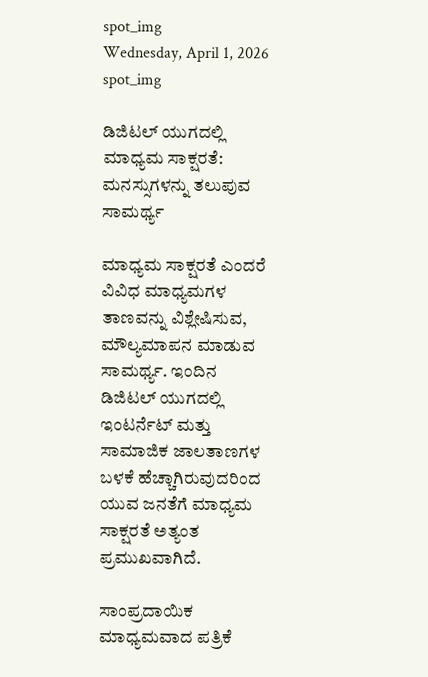spot_img
Wednesday, April 1, 2026
spot_img

ಡಿಜಿಟಲ್ ಯುಗದಲ್ಲಿ ಮಾಧ್ಯಮ ಸಾಕ್ಷರತೆ: ಮನಸ್ಸುಗಳನ್ನು ತಲುಪುವ ಸಾಮರ್ಥ್ಯ

ಮಾಧ್ಯಮ ಸಾಕ್ಷರತೆ ಎಂದರೆ ವಿವಿಧ ಮಾಧ್ಯಮಗಳ ತಾಣವನ್ನು ವಿಶ್ಲೇಷಿಸುವ, ಮೌಲ್ಯಮಾಪನ ಮಾಡುವ ಸಾಮರ್ಥ್ಯ. ಇಂದಿನ ಡಿಜಿಟಲ್ ಯುಗದಲ್ಲಿ ಇಂಟರ್ನೆಟ್ ಮತ್ತು ಸಾಮಾಜಿಕ ಜಾಲತಾಣಗಳ ಬಳಕೆ ಹೆಚ್ಚಾಗಿರುವುದರಿಂದ ಯುವ ಜನತೆಗೆ ಮಾಧ್ಯಮ ಸಾಕ್ಷರತೆ ಅತ್ಯಂತ ಪ್ರಮುಖವಾಗಿದೆ.

ಸಾಂಪ್ರದಾಯಿಕ ಮಾಧ್ಯಮವಾದ ಪತ್ರಿಕೆ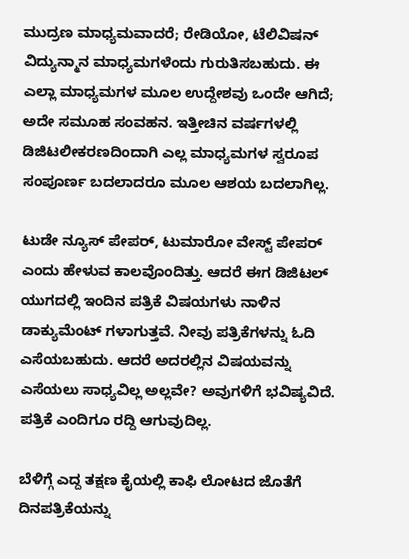ಮುದ್ರಣ ಮಾಧ್ಯಮವಾದರೆ; ರೇಡಿಯೋ, ಟೆಲಿವಿಷನ್ ವಿದ್ಯುನ್ಮಾನ ಮಾಧ್ಯಮಗಳೆಂದು ಗುರುತಿಸಬಹುದು. ಈ ಎಲ್ಲಾ ಮಾಧ್ಯಮಗಳ ಮೂಲ ಉದ್ದೇಶವು ಒಂದೇ ಆಗಿದೆ; ಅದೇ ಸಮೂಹ ಸಂವಹನ. ಇತ್ತೀಚಿನ ವರ್ಷಗಳಲ್ಲಿ ಡಿಜಿಟಲೀಕರಣದಿಂದಾಗಿ ಎಲ್ಲ ಮಾಧ್ಯಮಗಳ ಸ್ವರೂಪ ಸಂಪೂರ್ಣ ಬದಲಾದರೂ ಮೂಲ ಆಶಯ ಬದಲಾಗಿಲ್ಲ.

ಟುಡೇ ನ್ಯೂಸ್ ಪೇಪರ್, ಟುಮಾರೋ ವೇಸ್ಟ್ ಪೇಪರ್ ಎಂದು ಹೇಳುವ ಕಾಲವೊಂದಿತ್ತು. ಆದರೆ ಈಗ ಡಿಜಿಟಲ್ ಯುಗದಲ್ಲಿ ಇಂದಿನ ಪತ್ರಿಕೆ ವಿಷಯಗಳು ನಾಳಿನ ಡಾಕ್ಯುಮೆಂಟ್ ಗಳಾಗುತ್ತವೆ. ನೀವು ಪತ್ರಿಕೆಗಳನ್ನು ಓದಿ ಎಸೆಯಬಹುದು. ಆದರೆ ಅದರಲ್ಲಿನ ವಿಷಯವನ್ನು ಎಸೆಯಲು ಸಾಧ್ಯವಿಲ್ಲ ಅಲ್ಲವೇ? ಅವುಗಳಿಗೆ ಭವಿಷ್ಯವಿದೆ. ಪತ್ರಿಕೆ ಎಂದಿಗೂ ರದ್ದಿ ಆಗುವುದಿಲ್ಲ.

ಬೆಳಿಗ್ಗೆ ಎದ್ದ ತಕ್ಷಣ ಕೈಯಲ್ಲಿ ಕಾಫಿ ಲೋಟದ ಜೊತೆಗೆ ದಿನಪತ್ರಿಕೆಯನ್ನು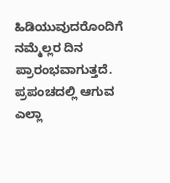ಹಿಡಿಯುವುದರೊಂದಿಗೆ ನಮ್ಮೆಲ್ಲರ ದಿನ ಪ್ರಾರಂಭವಾಗುತ್ತದೆ. ಪ್ರಪಂಚದಲ್ಲಿ ಆಗುವ ಎಲ್ಲಾ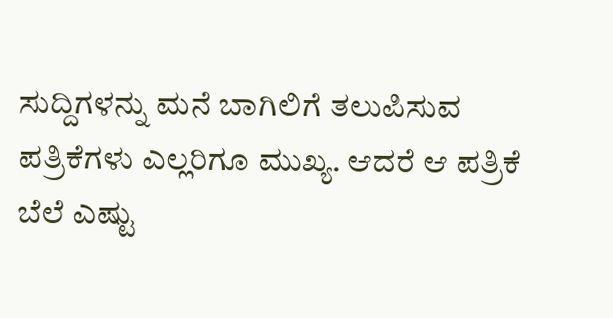ಸುದ್ದಿಗಳನ್ನು ಮನೆ ಬಾಗಿಲಿಗೆ ತಲುಪಿಸುವ ಪತ್ರಿಕೆಗಳು ಎಲ್ಲರಿಗೂ ಮುಖ್ಯ. ಆದರೆ ಆ ಪತ್ರಿಕೆ ಬೆಲೆ ಎಷ್ಟು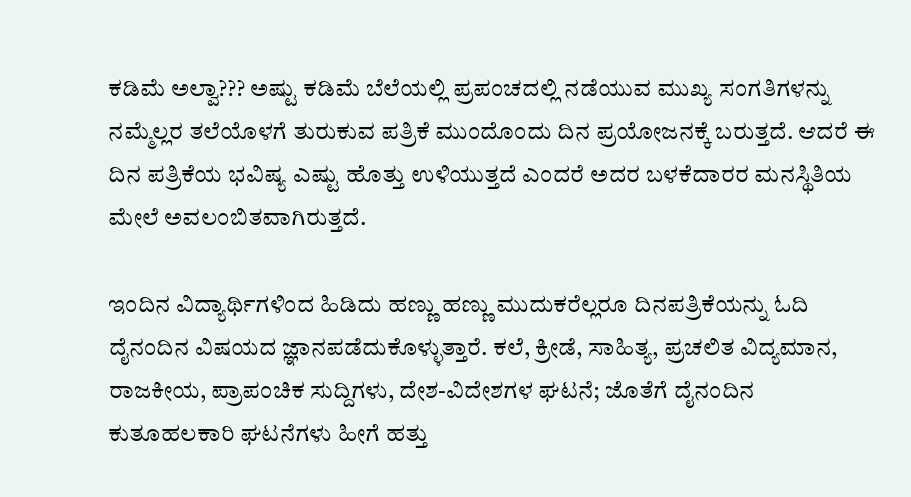ಕಡಿಮೆ ಅಲ್ವಾ??? ಅಷ್ಟು ಕಡಿಮೆ ಬೆಲೆಯಲ್ಲಿ ಪ್ರಪಂಚದಲ್ಲಿ ನಡೆಯುವ ಮುಖ್ಯ ಸಂಗತಿಗಳನ್ನು ನಮ್ಮೆಲ್ಲರ ತಲೆಯೊಳಗೆ ತುರುಕುವ ಪತ್ರಿಕೆ ಮುಂದೊಂದು ದಿನ ಪ್ರಯೋಜನಕ್ಕೆ ಬರುತ್ತದೆ. ಆದರೆ ಈ ದಿನ ಪತ್ರಿಕೆಯ ಭವಿಷ್ಯ ಎಷ್ಟು ಹೊತ್ತು ಉಳಿಯುತ್ತದೆ ಎಂದರೆ ಅದರ ಬಳಕೆದಾರರ ಮನಸ್ಥಿತಿಯ ಮೇಲೆ ಅವಲಂಬಿತವಾಗಿರುತ್ತದೆ.

ಇಂದಿನ ವಿದ್ಯಾರ್ಥಿಗಳಿಂದ ಹಿಡಿದು ಹಣ್ಣು ಹಣ್ಣು ಮುದುಕರೆಲ್ಲರೂ ದಿನಪತ್ರಿಕೆಯನ್ನು ಓದಿ ದೈನಂದಿನ ವಿಷಯದ ಜ್ಞಾನಪಡೆದುಕೊಳ್ಳುತ್ತಾರೆ. ಕಲೆ, ಕ್ರೀಡೆ, ಸಾಹಿತ್ಯ, ಪ್ರಚಲಿತ ವಿದ್ಯಮಾನ, ರಾಜಕೀಯ, ಪ್ರಾಪಂಚಿಕ ಸುದ್ದಿಗಳು, ದೇಶ-ವಿದೇಶಗಳ ಘಟನೆ; ಜೊತೆಗೆ ದೈನಂದಿನ ಕುತೂಹಲಕಾರಿ ಘಟನೆಗಳು ಹೀಗೆ ಹತ್ತು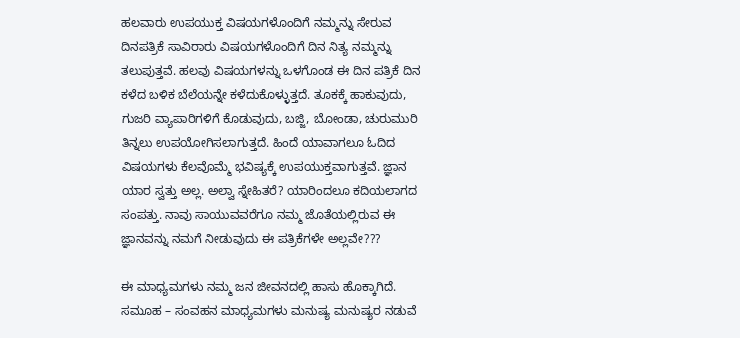ಹಲವಾರು ಉಪಯುಕ್ತ ವಿಷಯಗಳೊಂದಿಗೆ ನಮ್ಮನ್ನು ಸೇರುವ ದಿನಪತ್ರಿಕೆ ಸಾವಿರಾರು ವಿಷಯಗಳೊಂದಿಗೆ ದಿನ ನಿತ್ಯ ನಮ್ಮನ್ನು ತಲುಪುತ್ತವೆ. ಹಲವು ವಿಷಯಗಳನ್ನು ಒಳಗೊಂಡ ಈ ದಿನ ಪತ್ರಿಕೆ ದಿನ ಕಳೆದ ಬಳಿಕ ಬೆಲೆಯನ್ನೇ ಕಳೆದುಕೊಳ್ಳುತ್ತದೆ. ತೂಕಕ್ಕೆ ಹಾಕುವುದು, ಗುಜರಿ ವ್ಯಾಪಾರಿಗಳಿಗೆ ಕೊಡುವುದು, ಬಜ್ಜಿ, ಬೋಂಡಾ, ಚುರುಮುರಿ ತಿನ್ನಲು ಉಪಯೋಗಿಸಲಾಗುತ್ತದೆ. ಹಿಂದೆ ಯಾವಾಗಲೂ ಓದಿದ ವಿಷಯಗಳು ಕೆಲವೊಮ್ಮೆ ಭವಿಷ್ಯಕ್ಕೆ ಉಪಯುಕ್ತವಾಗುತ್ತವೆ. ಜ್ಞಾನ ಯಾರ ಸ್ವತ್ತು ಅಲ್ಲ. ಅಲ್ವಾ ಸ್ನೇಹಿತರೆ? ಯಾರಿಂದಲೂ ಕದಿಯಲಾಗದ ಸಂಪತ್ತು. ನಾವು ಸಾಯುವವರೆಗೂ ನಮ್ಮ ಜೊತೆಯಲ್ಲಿರುವ ಈ ಜ್ಞಾನವನ್ನು ನಮಗೆ ನೀಡುವುದು ಈ ಪತ್ರಿಕೆಗಳೇ ಅಲ್ಲವೇ???

ಈ ಮಾಧ್ಯಮಗಳು ನಮ್ಮ ಜನ ಜೀವನದಲ್ಲಿ ಹಾಸು ಹೊಕ್ಕಾಗಿದೆ. ಸಮೂಹ – ಸಂವಹನ ಮಾಧ್ಯಮಗಳು ಮನುಷ್ಯ ಮನುಷ್ಯರ ನಡುವೆ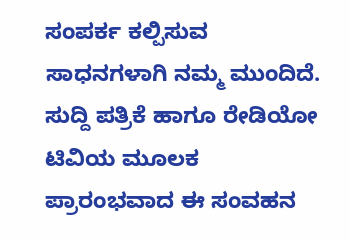ಸಂಪರ್ಕ ಕಲ್ಪಿಸುವ ಸಾಧನಗಳಾಗಿ ನಮ್ಮ ಮುಂದಿದೆ. ಸುದ್ದಿ ಪತ್ರಿಕೆ ಹಾಗೂ ರೇಡಿಯೋ ಟಿವಿಯ ಮೂಲಕ ಪ್ರಾರಂಭವಾದ ಈ ಸಂವಹನ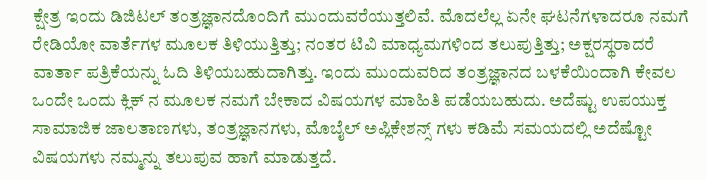ಕ್ಷೇತ್ರ ಇಂದು ಡಿಜಿಟಲ್ ತಂತ್ರಜ್ಞಾನದೊಂದಿಗೆ ಮುಂದುವರೆಯುತ್ತಲಿವೆ. ಮೊದಲೆಲ್ಲ ಏನೇ ಘಟನೆಗಳಾದರೂ ನಮಗೆ ರೇಡಿಯೋ ವಾರ್ತೆಗಳ ಮೂಲಕ ತಿಳಿಯುತ್ತಿತ್ತು; ನಂತರ ಟಿವಿ ಮಾಧ್ಯಮಗಳಿಂದ ತಲುಪುತ್ತಿತ್ತು; ಅಕ್ಷರಸ್ಥರಾದರೆ ವಾರ್ತಾ ಪತ್ರಿಕೆಯನ್ನು ಓದಿ ತಿಳಿಯಬಹುದಾಗಿತ್ತು. ಇಂದು ಮುಂದುವರಿದ ತಂತ್ರಜ್ಞಾನದ ಬಳಕೆಯಿಂದಾಗಿ ಕೇವಲ ಒಂದೇ ಒಂದು ಕ್ಲಿಕ್ ನ ಮೂಲಕ ನಮಗೆ ಬೇಕಾದ ವಿಷಯಗಳ ಮಾಹಿತಿ ಪಡೆಯಬಹುದು. ಅದೆಷ್ಟು ಉಪಯುಕ್ತ ಸಾಮಾಜಿಕ ಜಾಲತಾಣಗಳು, ತಂತ್ರಜ್ಞಾನಗಳು, ಮೊಬೈಲ್ ಅಪ್ಲಿಕೇಶನ್ಸ್ ಗಳು ಕಡಿಮೆ ಸಮಯದಲ್ಲಿ ಅದೆಷ್ಟೋ ವಿಷಯಗಳು ನಮ್ಮನ್ನು ತಲುಪುವ ಹಾಗೆ ಮಾಡುತ್ತದೆ.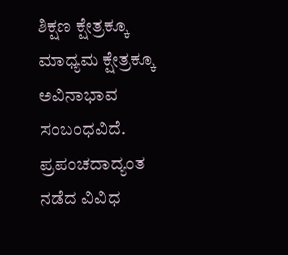ಶಿಕ್ಷಣ ಕ್ಷೇತ್ರಕ್ಕೂ ಮಾಧ್ಯಮ ಕ್ಷೇತ್ರಕ್ಕೂ ಅವಿನಾಭಾವ ಸಂಬಂಧವಿದೆ. ಪ್ರಪಂಚದಾದ್ಯಂತ ನಡೆದ ವಿವಿಧ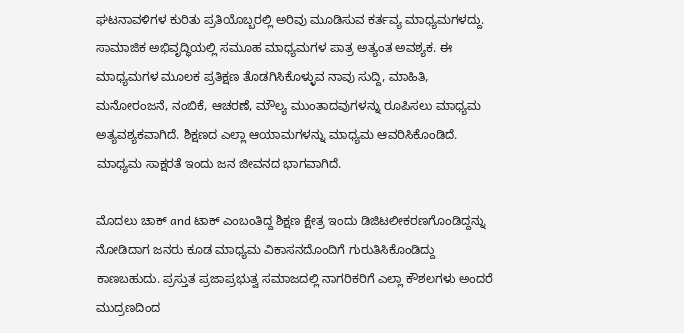ಘಟನಾವಳಿಗಳ ಕುರಿತು ಪ್ರತಿಯೊಬ್ಬರಲ್ಲಿ ಅರಿವು ಮೂಡಿಸುವ ಕರ್ತವ್ಯ ಮಾಧ್ಯಮಗಳದ್ದು. ಸಾಮಾಜಿಕ ಅಭಿವೃದ್ಧಿಯಲ್ಲಿ ಸಮೂಹ ಮಾಧ್ಯಮಗಳ ಪಾತ್ರ ಅತ್ಯಂತ ಅವಶ್ಯಕ. ಈ ಮಾಧ್ಯಮಗಳ ಮೂಲಕ ಪ್ರತಿಕ್ಷಣ ತೊಡಗಿಸಿಕೊಳ್ಳುವ ನಾವು ಸುದ್ದಿ, ಮಾಹಿತಿ, ಮನೋರಂಜನೆ, ನಂಬಿಕೆ, ಆಚರಣೆ, ಮೌಲ್ಯ ಮುಂತಾದವುಗಳನ್ನು ರೂಪಿಸಲು ಮಾಧ್ಯಮ ಅತ್ಯವಶ್ಯಕವಾಗಿದೆ. ಶಿಕ್ಷಣದ ಎಲ್ಲಾ ಆಯಾಮಗಳನ್ನು ಮಾಧ್ಯಮ ಆವರಿಸಿಕೊಂಡಿದೆ. ಮಾಧ್ಯಮ ಸಾಕ್ಷರತೆ ಇಂದು ಜನ ಜೀವನದ ಭಾಗವಾಗಿದೆ.

ಮೊದಲು ಚಾಕ್ and ಟಾಕ್ ಎಂಬಂತಿದ್ದ ಶಿಕ್ಷಣ ಕ್ಷೇತ್ರ ಇಂದು ಡಿಜಿಟಲೀಕರಣಗೊಂಡಿದ್ದನ್ನು ನೋಡಿದಾಗ ಜನರು ಕೂಡ ಮಾಧ್ಯಮ ವಿಕಾಸನದೊಂದಿಗೆ ಗುರುತಿಸಿಕೊಂಡಿದ್ದು ಕಾಣಬಹುದು. ಪ್ರಸ್ತುತ ಪ್ರಜಾಪ್ರಭುತ್ವ ಸಮಾಜದಲ್ಲಿ ನಾಗರಿಕರಿಗೆ ಎಲ್ಲಾ ಕೌಶಲಗಳು ಅಂದರೆ ಮುದ್ರಣದಿಂದ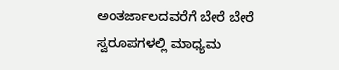ಅಂತರ್ಜಾಲದವರೆಗೆ ಬೇರೆ ಬೇರೆ ಸ್ವರೂಪಗಳಲ್ಲಿ ಮಾಧ್ಯಮ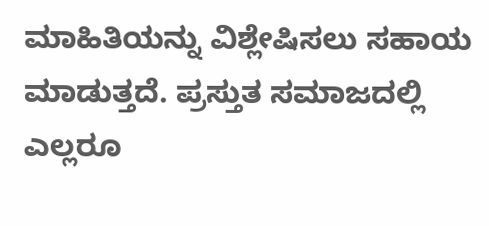ಮಾಹಿತಿಯನ್ನು ವಿಶ್ಲೇಷಿಸಲು ಸಹಾಯ ಮಾಡುತ್ತದೆ. ಪ್ರಸ್ತುತ ಸಮಾಜದಲ್ಲಿ ಎಲ್ಲರೂ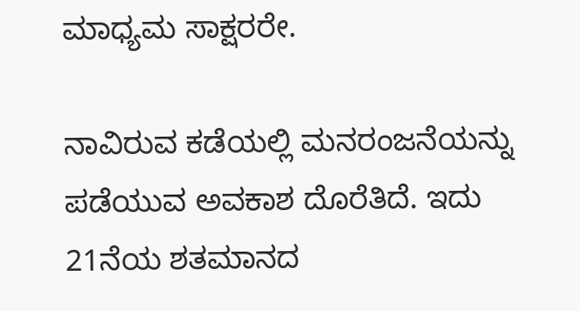ಮಾಧ್ಯಮ ಸಾಕ್ಷರರೇ.

ನಾವಿರುವ ಕಡೆಯಲ್ಲಿ ಮನರಂಜನೆಯನ್ನು ಪಡೆಯುವ ಅವಕಾಶ ದೊರೆತಿದೆ. ಇದು 21ನೆಯ ಶತಮಾನದ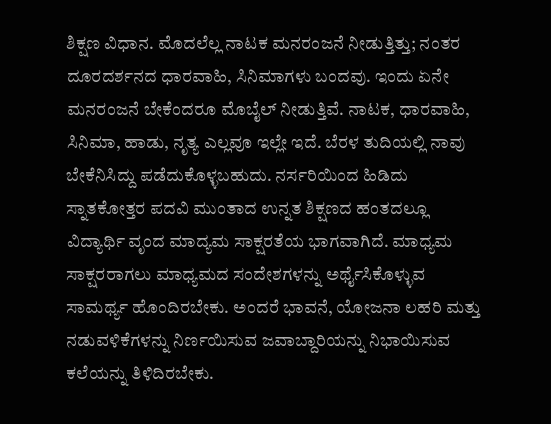ಶಿಕ್ಷಣ ವಿಧಾನ. ಮೊದಲೆಲ್ಲ ನಾಟಕ ಮನರಂಜನೆ ನೀಡುತ್ತಿತ್ತು; ನಂತರ ದೂರದರ್ಶನದ ಧಾರವಾಹಿ, ಸಿನಿಮಾಗಳು ಬಂದವು. ಇಂದು ಏನೇ ಮನರಂಜನೆ ಬೇಕೆಂದರೂ ಮೊಬೈಲ್ ನೀಡುತ್ತಿವೆ. ನಾಟಕ, ಧಾರವಾಹಿ, ಸಿನಿಮಾ, ಹಾಡು, ನೃತ್ಯ ಎಲ್ಲವೂ ಇಲ್ಲೇ ಇದೆ. ಬೆರಳ ತುದಿಯಲ್ಲಿ ನಾವು ಬೇಕೆನಿಸಿದ್ದು ಪಡೆದುಕೊಳ್ಳಬಹುದು. ನರ್ಸರಿಯಿಂದ ಹಿಡಿದು ಸ್ನಾತಕೋತ್ತರ ಪದವಿ ಮುಂತಾದ ಉನ್ನತ ಶಿಕ್ಷಣದ ಹಂತದಲ್ಲೂ ವಿದ್ಯಾರ್ಥಿ ವೃಂದ ಮಾದ್ಯಮ ಸಾಕ್ಷರತೆಯ ಭಾಗವಾಗಿದೆ. ಮಾಧ್ಯಮ ಸಾಕ್ಷರರಾಗಲು ಮಾಧ್ಯಮದ ಸಂದೇಶಗಳನ್ನು ಅರ್ಥೈಸಿಕೊಳ್ಳುವ ಸಾಮರ್ಥ್ಯ ಹೊಂದಿರಬೇಕು. ಅಂದರೆ ಭಾವನೆ, ಯೋಜನಾ ಲಹರಿ ಮತ್ತು ನಡುವಳಿಕೆಗಳನ್ನು ನಿರ್ಣಯಿಸುವ ಜವಾಬ್ದಾರಿಯನ್ನು ನಿಭಾಯಿಸುವ ಕಲೆಯನ್ನು ತಿಳಿದಿರಬೇಕು.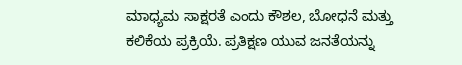ಮಾಧ್ಯಮ ಸಾಕ್ಷರತೆ ಎಂದು ಕೌಶಲ, ಬೋಧನೆ ಮತ್ತು ಕಲಿಕೆಯ ಪ್ರಕ್ರಿಯೆ. ಪ್ರತಿಕ್ಷಣ ಯುವ ಜನತೆಯನ್ನು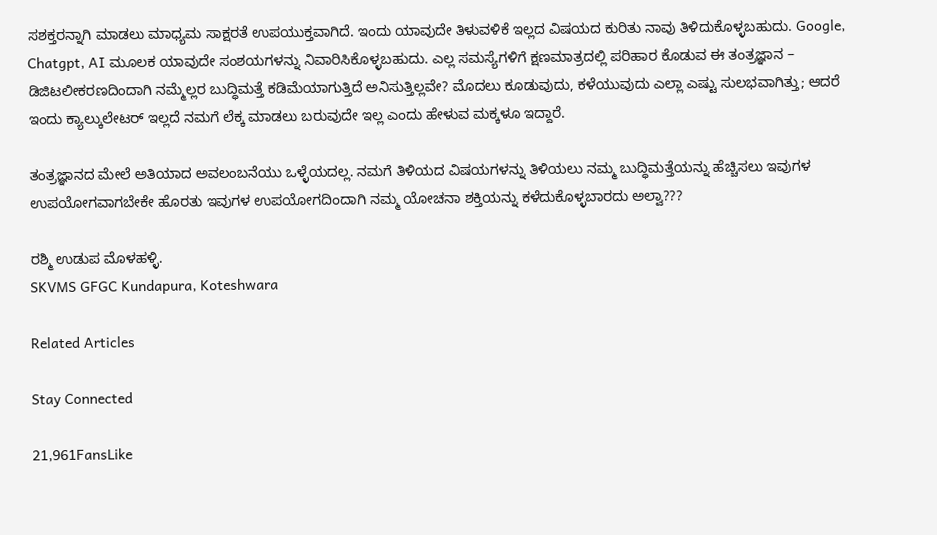ಸಶಕ್ತರನ್ನಾಗಿ ಮಾಡಲು ಮಾಧ್ಯಮ ಸಾಕ್ಷರತೆ ಉಪಯುಕ್ತವಾಗಿದೆ. ಇಂದು ಯಾವುದೇ ತಿಳುವಳಿಕೆ ಇಲ್ಲದ ವಿಷಯದ ಕುರಿತು ನಾವು ತಿಳಿದುಕೊಳ್ಳಬಹುದು. Google, Chatgpt, AI ಮೂಲಕ ಯಾವುದೇ ಸಂಶಯಗಳನ್ನು ನಿವಾರಿಸಿಕೊಳ್ಳಬಹುದು. ಎಲ್ಲ ಸಮಸ್ಯೆಗಳಿಗೆ ಕ್ಷಣಮಾತ್ರದಲ್ಲಿ ಪರಿಹಾರ ಕೊಡುವ ಈ ತಂತ್ರಜ್ಞಾನ – ಡಿಜಿಟಲೀಕರಣದಿಂದಾಗಿ ನಮ್ಮೆಲ್ಲರ ಬುದ್ಧಿಮತ್ತೆ ಕಡಿಮೆಯಾಗುತ್ತಿದೆ ಅನಿಸುತ್ತಿಲ್ಲವೇ? ಮೊದಲು ಕೂಡುವುದು, ಕಳೆಯುವುದು ಎಲ್ಲಾ ಎಷ್ಟು ಸುಲಭವಾಗಿತ್ತು; ಆದರೆ ಇಂದು ಕ್ಯಾಲ್ಕುಲೇಟರ್ ಇಲ್ಲದೆ ನಮಗೆ ಲೆಕ್ಕ ಮಾಡಲು ಬರುವುದೇ ಇಲ್ಲ ಎಂದು ಹೇಳುವ ಮಕ್ಕಳೂ ಇದ್ದಾರೆ.

ತಂತ್ರಜ್ಞಾನದ ಮೇಲೆ ಅತಿಯಾದ ಅವಲಂಬನೆಯು ಒಳ್ಳೆಯದಲ್ಲ. ನಮಗೆ ತಿಳಿಯದ ವಿಷಯಗಳನ್ನು ತಿಳಿಯಲು ನಮ್ಮ ಬುದ್ಧಿಮತ್ತೆಯನ್ನು ಹೆಚ್ಚಿಸಲು ಇವುಗಳ ಉಪಯೋಗವಾಗಬೇಕೇ ಹೊರತು ಇವುಗಳ ಉಪಯೋಗದಿಂದಾಗಿ ನಮ್ಮ ಯೋಚನಾ ಶಕ್ತಿಯನ್ನು ಕಳೆದುಕೊಳ್ಳಬಾರದು ಅಲ್ವಾ???

ರಶ್ಮಿ ಉಡುಪ ಮೊಳಹಳ್ಳಿ.
SKVMS GFGC Kundapura, Koteshwara

Related Articles

Stay Connected

21,961FansLike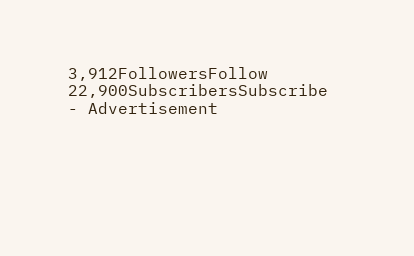3,912FollowersFollow
22,900SubscribersSubscribe
- Advertisement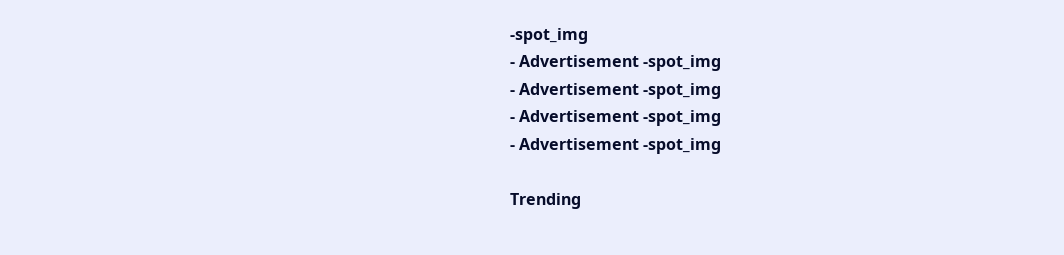-spot_img
- Advertisement -spot_img
- Advertisement -spot_img
- Advertisement -spot_img
- Advertisement -spot_img

Trending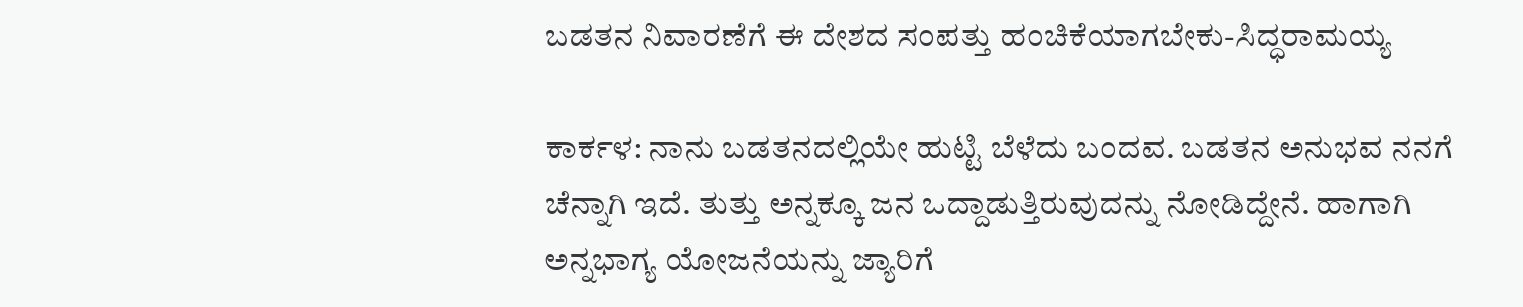ಬಡತನ ನಿವಾರಣೆಗೆ ಈ ದೇಶದ ಸಂಪತ್ತು ಹಂಚಿಕೆಯಾಗಬೇಕು-ಸಿದ್ಧರಾಮಯ್ಯ

ಕಾರ್ಕಳ: ನಾನು ಬಡತನದಲ್ಲಿಯೇ ಹುಟ್ಟಿ ಬೆಳೆದು ಬಂದವ. ಬಡತನ ಅನುಭವ ನನಗೆ ಚೆನ್ನಾಗಿ ಇದೆ. ತುತ್ತು ಅನ್ನಕ್ಕೂ ಜನ ಒದ್ದಾಡುತ್ತಿರುವುದನ್ನು ನೋಡಿದ್ದೇನೆ. ಹಾಗಾಗಿ ಅನ್ನಭಾಗ್ಯ ಯೋಜನೆಯನ್ನು ಜ್ಯಾರಿಗೆ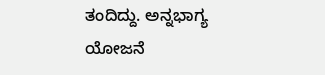ತಂದಿದ್ದು. ಅನ್ನಭಾಗ್ಯ ಯೋಜನೆ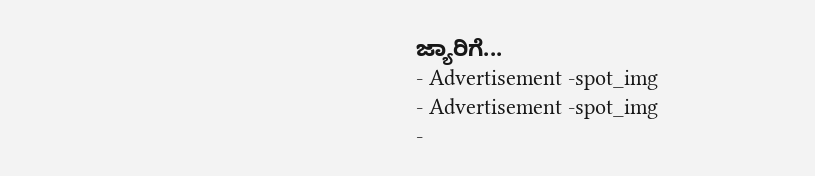ಜ್ಯಾರಿಗೆ...
- Advertisement -spot_img
- Advertisement -spot_img
-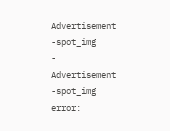Advertisement -spot_img
- Advertisement -spot_img
error: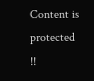Content is protected !!